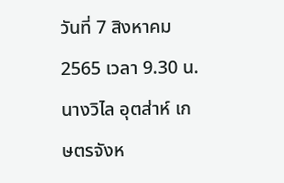วันที่ 7 สิงหาคม 2565 เวลา 9.30 น. นางวิไล อุตส่าห์ เกษตรจังห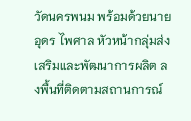วัดนครพนม พร้อมด้วยนายอุดร ไพศาล หัวหน้ากลุ่มส่งเสริมและพัฒนาการผลิต ลงพื้นที่ติดตามสถานการณ์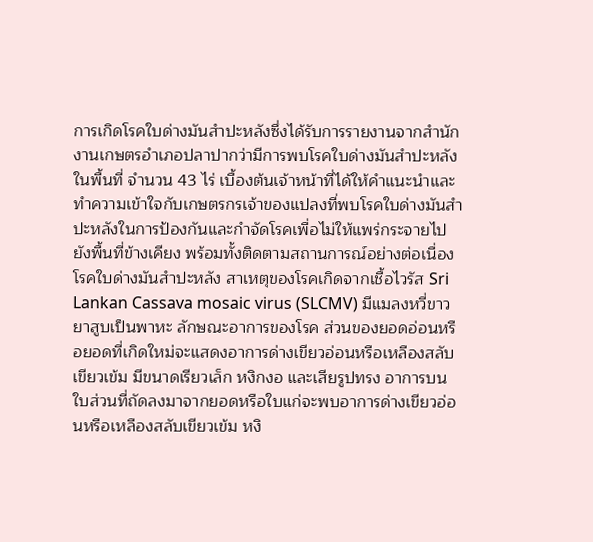การเกิดโรคใบด่างมันสำปะหลังซึ่งได้รับการรายงานจากสำนักงานเกษตรอำเภอปลาปากว่ามีการพบโรคใบด่างมันสำปะหลังในพื้นที่ จำนวน 43 ไร่ เบื้องต้นเจ้าหน้าที่ได้ให้คำแนะนำและทำความเข้าใจกับเกษตรกรเจ้าของแปลงที่พบโรคใบด่างมันสำปะหลังในการป้องกันและกำจัดโรคเพื่อไม่ให้แพร่กระจายไปยังพื้นที่ข้างเคียง พร้อมทั้งติดตามสถานการณ์อย่างต่อเนื่อง
โรคใบด่างมันสำปะหลัง สาเหตุของโรคเกิดจากเชื้อไวรัส Sri Lankan Cassava mosaic virus (SLCMV) มีแมลงหวี่ขาวยาสูบเป็นพาหะ ลักษณะอาการของโรค ส่วนของยอดอ่อนหรือยอดที่เกิดใหม่จะแสดงอาการด่างเขียวอ่อนหรือเหลืองสลับเขียวเข้ม มีขนาดเรียวเล็ก หงิกงอ และเสียรูปทรง อาการบนใบส่วนที่ถัดลงมาจากยอดหรือใบแก่จะพบอาการด่างเขียวอ่อนหรือเหลืองสลับเขียวเข้ม หงิ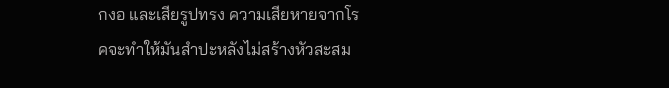กงอ และเสียรูปทรง ความเสียหายจากโรคจะทำให้มันสำปะหลังไม่สร้างหัวสะสม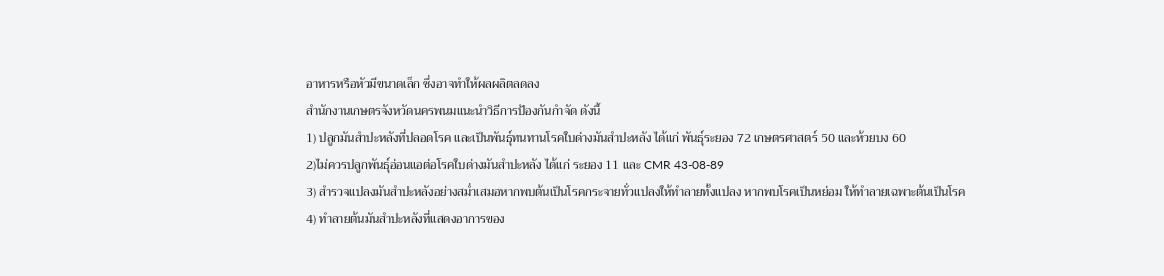อาหารหรือหัวมีขนาดเล็ก ซึ่งอาจทำให้ผลผลิตลดลง
สำนักงานเกษตรจังหวัดนครพนมแนะนำวิธีการป้องกันกำจัด ดังนี้
1) ปลูกมันสำปะหลังที่ปลอดโรค และเป็นพันธุ์ทนทานโรคใบด่างมันสำปะหลัง ได้แก่ พันธุ์ระยอง 72 เกษตรศาสตร์ 50 และห้วยบง 60
2)ไม่ควรปลูกพันธุ์อ่อนแอต่อโรคใบด่างมันสำปะหลัง ได้แก่ ระยอง 11 และ CMR 43-08-89
3) สำรวจแปลงมันสำปะหลังอย่างสม่ำเสมอหากพบต้นเป็นโรคกระจายทั่วแปลงให้ทำลายทั้งแปลง หากพบโรคเป็นหย่อม ให้ทำลายเฉพาะต้นเป็นโรค
4) ทำลายต้นมันสำปะหลังที่แสดงอาการของ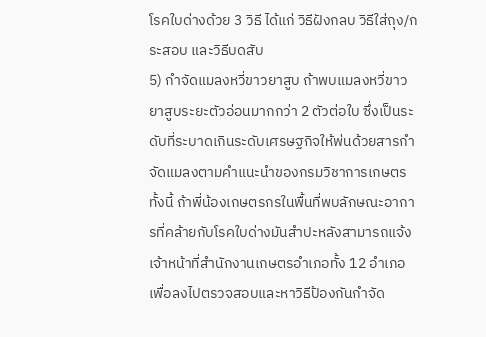โรคใบด่างด้วย 3 วิธี ได้แก่ วิธีฝังกลบ วิธีใส่ถุง/กระสอบ และวิธีบดสับ
5) กำจัดแมลงหวี่ขาวยาสูบ ถ้าพบแมลงหวี่ขาวยาสูบระยะตัวอ่อนมากกว่า 2 ตัวต่อใบ ซึ่งเป็นระดับที่ระบาดเกินระดับเศรษฐกิจให้พ่นด้วยสารกำจัดแมลงตามคำแนะนำของกรมวิชาการเกษตร
ทั้งนี้ ถ้าพี่น้องเกษตรกรในพื้นที่พบลักษณะอาการที่คล้ายกับโรคใบด่างมันสำปะหลังสามารถแจ้งเจ้าหน้าที่สำนักงานเกษตรอำเภอทั้ง 12 อำเภอ เพื่อลงไปตรวจสอบและหาวิธีป้องกันกำจัด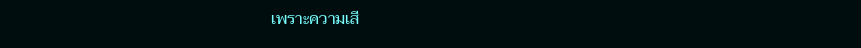เพราะความเสี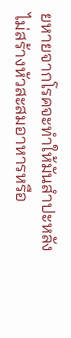ยหายจากโรคจะทำให้มันสำปะหลังไม่สร้างหัวสะสมอาหารหรือ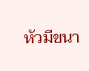หัวมีขนา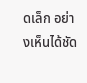ดเล็ก อย่างเห็นได้ชัด